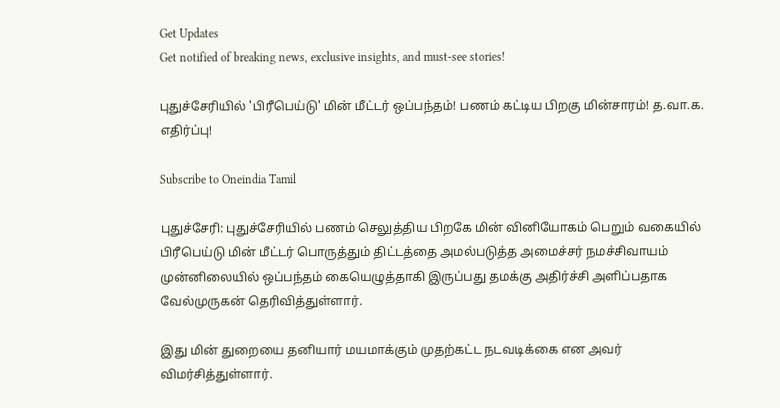Get Updates
Get notified of breaking news, exclusive insights, and must-see stories!

புதுச்சேரியில் 'பிரீபெய்டு' மின் மீட்டர் ஒப்பந்தம்! பணம் கட்டிய பிறகு மின்சாரம்! த.வா.க. எதிர்ப்பு!

Subscribe to Oneindia Tamil

புதுச்சேரி: புதுச்சேரியில் பணம் செலுத்திய பிறகே மின் வினியோகம் பெறும் வகையில் பிரீபெய்டு மின் மீட்டர் பொருத்தும் திட்டத்தை அமல்படுத்த அமைச்சர் நமச்சிவாயம் முன்னிலையில் ஒப்பந்தம் கையெழுத்தாகி இருப்பது தமக்கு அதிர்ச்சி அளிப்பதாக வேல்முருகன் தெரிவித்துள்ளார்.

இது மின் துறையை தனியார் மயமாக்கும் முதற்கட்ட நடவடிக்கை என அவர் விமர்சித்துள்ளார்.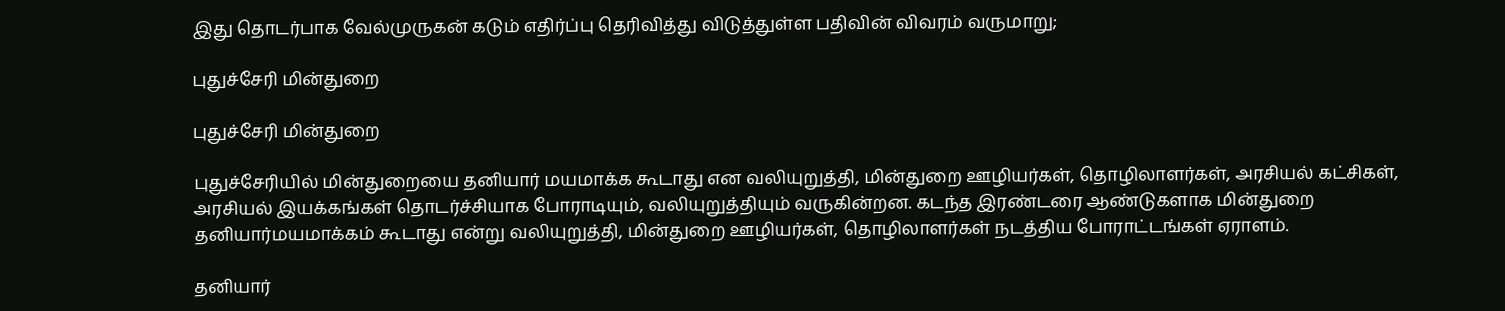இது தொடர்பாக வேல்முருகன் கடும் எதிர்ப்பு தெரிவித்து விடுத்துள்ள பதிவின் விவரம் வருமாறு;

புதுச்சேரி மின்துறை

புதுச்சேரி மின்துறை

புதுச்சேரியில் மின்துறையை தனியார் மயமாக்க கூடாது என வலியுறுத்தி, மின்துறை ஊழியர்கள், தொழிலாளர்கள், அரசியல் கட்சிகள், அரசியல் இயக்கங்கள் தொடர்ச்சியாக போராடியும், வலியுறுத்தியும் வருகின்றன. கடந்த இரண்டரை ஆண்டுகளாக மின்துறை தனியார்மயமாக்கம் கூடாது என்று வலியுறுத்தி, மின்துறை ஊழியர்கள், தொழிலாளர்கள் நடத்திய போராட்டங்கள் ஏராளம்.

தனியார்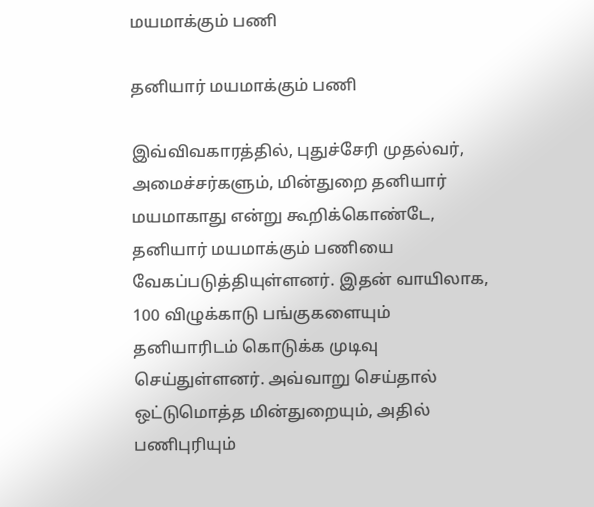மயமாக்கும் பணி

தனியார் மயமாக்கும் பணி

இவ்விவகாரத்தில், புதுச்சேரி முதல்வர், அமைச்சர்களும், மின்துறை தனியார் மயமாகாது என்று கூறிக்கொண்டே, தனியார் மயமாக்கும் பணியை வேகப்படுத்தியுள்ளனர். இதன் வாயிலாக, 100 விழுக்காடு பங்குகளையும் தனியாரிடம் கொடுக்க முடிவு செய்துள்ளனர். அவ்வாறு செய்தால் ஒட்டுமொத்த மின்துறையும், அதில் பணி‌புரியும்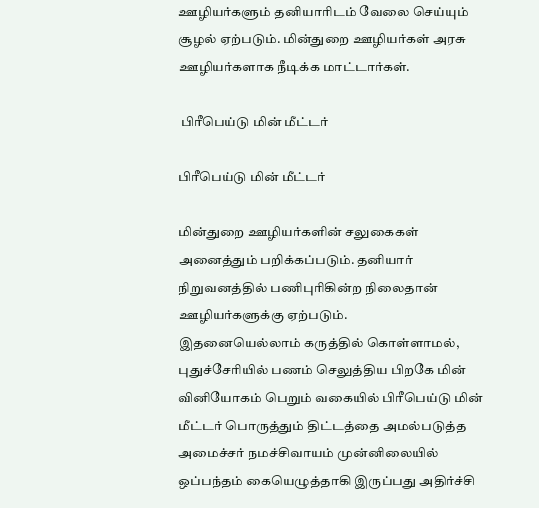ஊழியர்களும் தனியாரிடம் வேலை செய்யும் சூழல் ஏற்படும். மின்துறை ஊழியர்கள் அரசு‌ ஊழியர்களாக நீடிக்க மாட்டார்கள்.

 பிரீபெய்டு மின் மீட்டர்

பிரீபெய்டு மின் மீட்டர்

மின்துறை ஊழியர்களின் சலுகைகள் அனைத்தும் பறிக்கப்படும். தனியார் நிறுவனத்தில் பணிபுரிகின்ற நிலைதான் ஊழியர்களுக்கு ஏற்படும்.
இதனையெல்லாம் கருத்தில் கொள்ளாமல், புதுச்சேரியில் பணம் செலுத்திய பிறகே மின் வினியோகம் பெறும் வகையில் பிரீபெய்டு மின் மீட்டர் பொருத்தும் திட்டத்தை அமல்படுத்த அமைச்சர் நமச்சிவாயம் முன்னிலையில் ஒப்பந்தம் கையெழுத்தாகி இருப்பது அதிர்ச்சி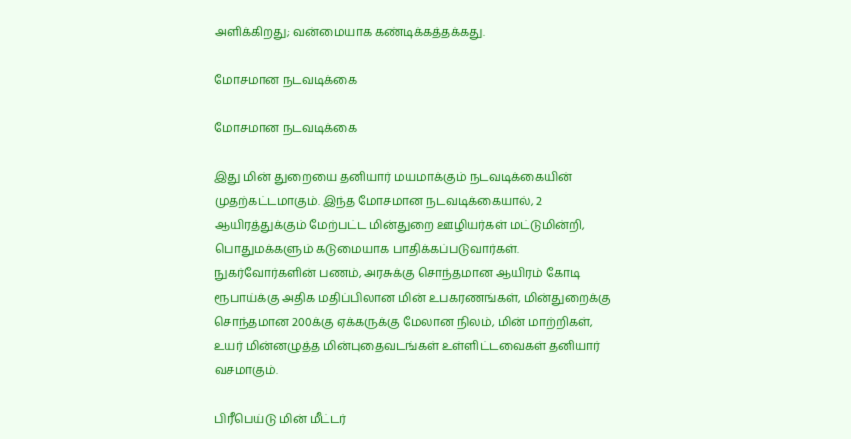அளிக்கிறது; வன்மையாக கண்டிக்கத்தக்கது.

மோசமான நடவடிக்கை

மோசமான நடவடிக்கை

இது மின் துறையை தனியார் மயமாக்கும் நடவடிக்கையின் முதற்கட்டமாகும். இந்த மோசமான நடவடிக்கையால், 2 ஆயிரத்துக்கும் மேற்பட்ட மின்துறை ஊழியர்கள் மட்டுமின்றி, பொதுமக்களும் கடுமையாக பாதிக்கப்படுவார்கள். நுகர்வோர்களின் பணம், அரசுக்கு சொந்தமான ஆயிரம் கோடி ரூபாய்க்கு அதிக மதிப்பிலான மின் உபகரணங்கள், மின்துறைக்கு சொந்தமான 200க்கு ஏக்கருக்கு மேலான நிலம், மின் மாற்றிகள், உயர் மின்னழுத்த மின்புதைவடங்கள் உள்ளிட்டவைகள் தனியார் வசமாகும்.

பிரீபெய்டு மின் மீட்டர்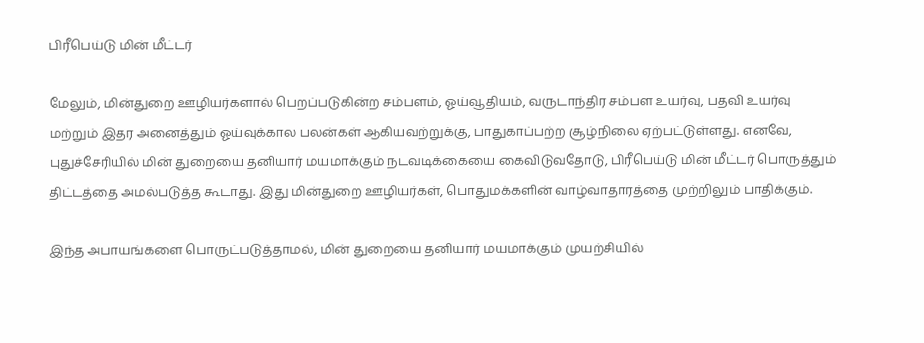பிரீபெய்டு மின் மீட்டர்

மேலும், மின்துறை ஊழியர்களால் பெறப்படுகின்ற சம்பளம், ஓய்வூதியம், வருடாந்திர சம்பள உயர்வு, பதவி உயர்வு மற்றும் இதர அனைத்தும் ஓய்வுக்கால பலன்கள் ஆகியவற்றுக்கு, பாதுகாப்பற்ற சூழ்நிலை ஏற்பட்டுள்ளது. எனவே, புதுச்சேரியில் மின் துறையை தனியார் மயமாக்கும் நடவடிக்கையை கைவிடுவதோடு, பிரீபெய்டு மின் மீட்டர் பொருத்தும் திட்டத்தை அமல்படுத்த கூடாது. இது மின்துறை ஊழியர்கள், பொதுமக்களின் வாழ்வாதாரத்தை முற்றிலும் பாதிக்கும்.

இந்த அபாயங்களை பொருட்படுத்தாமல், மின் துறையை தனியார் மயமாக்கும் முயற்சியில்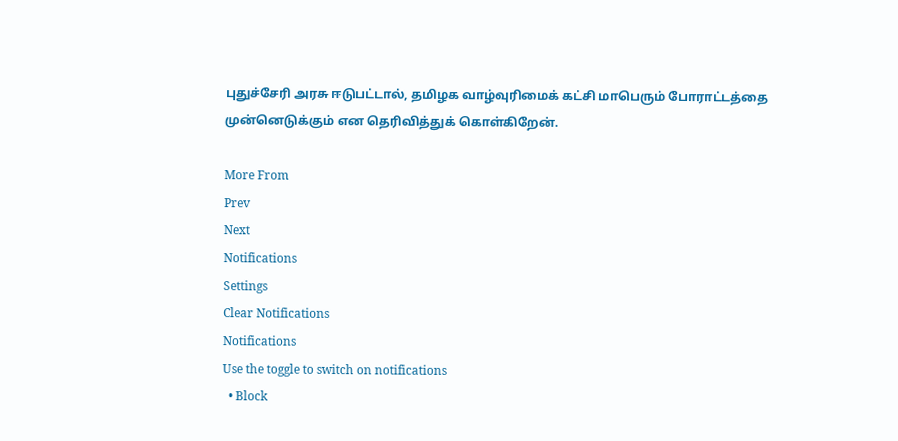புதுச்சேரி அரசு ஈடுபட்டால், தமிழக வாழ்வுரிமைக் கட்சி மாபெரும் போராட்டத்தை முன்னெடுக்கும் என தெரிவித்துக் கொள்கிறேன்.

More From
Prev
Next
Notifications
Settings
Clear Notifications
Notifications
Use the toggle to switch on notifications
  • Block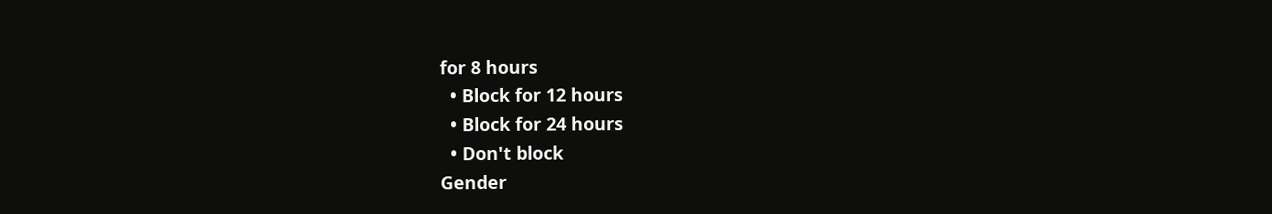for 8 hours
  • Block for 12 hours
  • Block for 24 hours
  • Don't block
Gender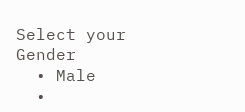Select your Gender
  • Male
  •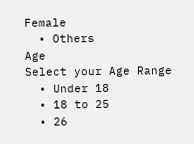Female
  • Others
Age
Select your Age Range
  • Under 18
  • 18 to 25
  • 26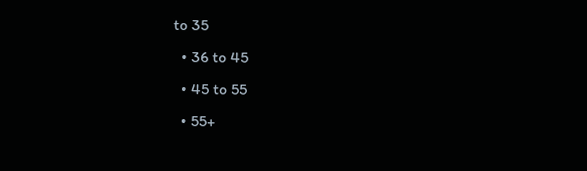to 35
  • 36 to 45
  • 45 to 55
  • 55+